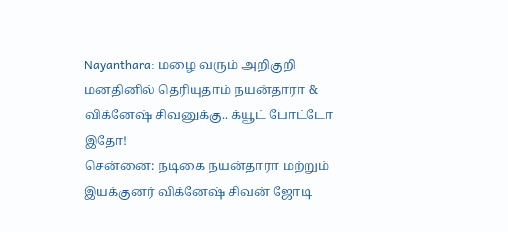Nayanthara: மழை வரும் அறிகுறி மனதினில் தெரியுதாம் நயன்தாரா & விக்னேஷ் சிவனுக்கு.. க்யூட் போட்டோ இதோ!
சென்னை: நடிகை நயன்தாரா மற்றும் இயக்குனர் விக்னேஷ் சிவன் ஜோடி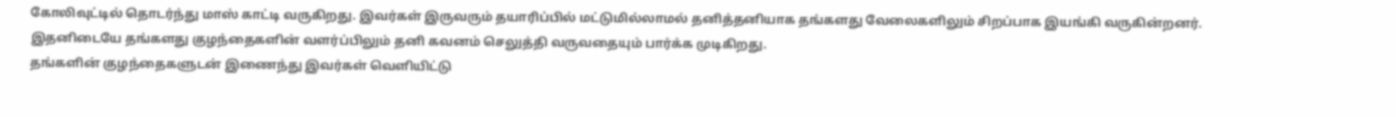கோலிவுட்டில் தொடர்ந்து மாஸ் காட்டி வருகிறது. இவர்கள் இருவரும் தயாரிப்பில் மட்டுமில்லாமல் தனித்தனியாக தங்களது வேலைகளிலும் சிறப்பாக இயங்கி வருகின்றனர். இதனிடையே தங்களது குழந்தைகளின் வளர்ப்பிலும் தனி கவனம் செலுத்தி வருவதையும் பார்க்க முடிகிறது.
தங்களின் குழந்தைகளுடன் இணைந்து இவர்கள் வெளியிட்டு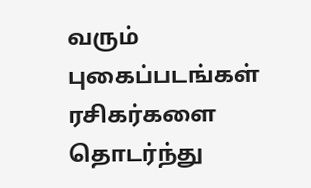வரும் புகைப்படங்கள் ரசிகர்களை தொடர்ந்து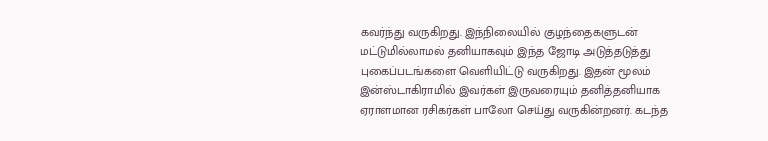கவர்ந்து வருகிறது. இந்நிலையில் குழந்தைகளுடன் மட்டுமில்லாமல் தனியாகவும் இந்த ஜோடி அடுத்தடுத்து புகைப்படங்களை வெளியிட்டு வருகிறது. இதன் மூலம் இன்ஸ்டாகிராமில் இவர்கள் இருவரையும் தனித்தனியாக ஏராளமான ரசிகர்கள் பாலோ செய்து வருகின்றனர். கடந்த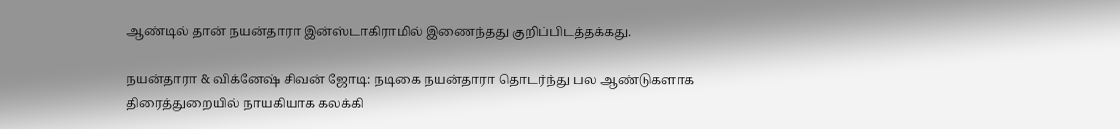ஆண்டில் தான் நயன்தாரா இன்ஸ்டாகிராமில் இணைந்தது குறிப்பிடத்தக்கது.

நயன்தாரா & விக்னேஷ் சிவன் ஜோடி: நடிகை நயன்தாரா தொடர்ந்து பல ஆண்டுகளாக திரைத்துறையில் நாயகியாக கலக்கி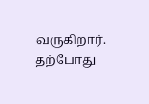வருகிறார். தற்போது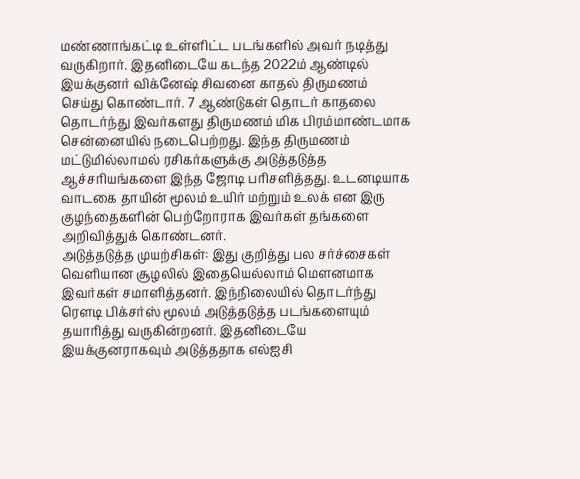மண்ணாங்கட்டி உள்ளிட்ட படங்களில் அவர் நடித்து வருகிறார். இதனிடையே கடந்த 2022ம் ஆண்டில் இயக்குனர் விக்னேஷ் சிவனை காதல் திருமணம் செய்து கொண்டார். 7 ஆண்டுகள் தொடர் காதலை தொடர்ந்து இவர்களது திருமணம் மிக பிரம்மாண்டமாக சென்னையில் நடைபெற்றது. இந்த திருமணம் மட்டுமில்லாமல் ரசிகர்களுக்கு அடுத்தடுத்த ஆச்சரியங்களை இந்த ஜோடி பரிசளித்தது. உடனடியாக வாடகை தாயின் மூலம் உயிர் மற்றும் உலக் என இரு குழந்தைகளின் பெற்றோராக இவர்கள் தங்களை அறிவித்துக் கொண்டனர்.
அடுத்தடுத்த முயற்சிகள்: இது குறித்து பல சர்ச்சைகள் வெளியான சூழலில் இதையெல்லாம் மௌனமாக இவர்கள் சமாளித்தனர். இந்நிலையில் தொடர்ந்து ரௌடி பிக்சர்ஸ் மூலம் அடுத்தடுத்த படங்களையும் தயாரித்து வருகின்றனர். இதனிடையே இயக்குனராகவும் அடுத்ததாக எல்ஐசி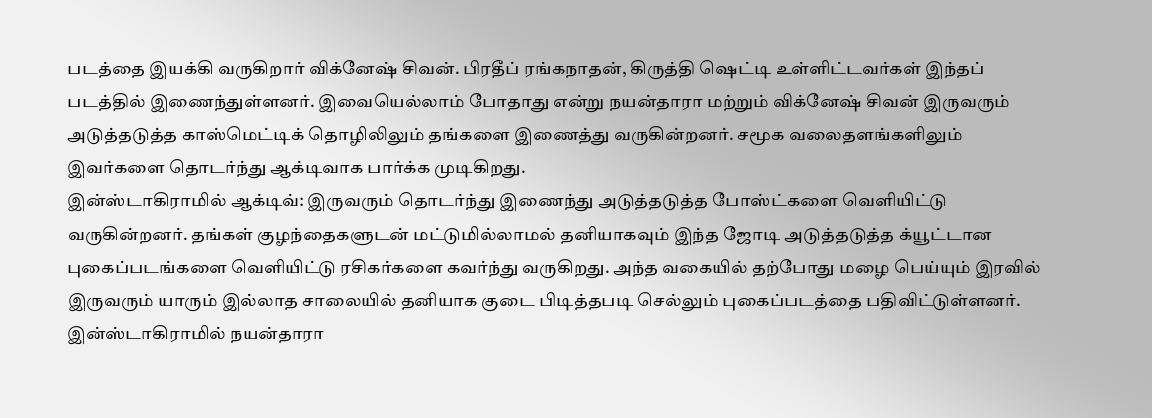படத்தை இயக்கி வருகிறார் விக்னேஷ் சிவன். பிரதீப் ரங்கநாதன், கிருத்தி ஷெட்டி உள்ளிட்டவர்கள் இந்தப் படத்தில் இணைந்துள்ளனர். இவையெல்லாம் போதாது என்று நயன்தாரா மற்றும் விக்னேஷ் சிவன் இருவரும் அடுத்தடுத்த காஸ்மெட்டிக் தொழிலிலும் தங்களை இணைத்து வருகின்றனர். சமூக வலைதளங்களிலும் இவர்களை தொடர்ந்து ஆக்டிவாக பார்க்க முடிகிறது.
இன்ஸ்டாகிராமில் ஆக்டிவ்: இருவரும் தொடர்ந்து இணைந்து அடுத்தடுத்த போஸ்ட்களை வெளியிட்டு வருகின்றனர். தங்கள் குழந்தைகளுடன் மட்டுமில்லாமல் தனியாகவும் இந்த ஜோடி அடுத்தடுத்த க்யூட்டான புகைப்படங்களை வெளியிட்டு ரசிகர்களை கவர்ந்து வருகிறது. அந்த வகையில் தற்போது மழை பெய்யும் இரவில் இருவரும் யாரும் இல்லாத சாலையில் தனியாக குடை பிடித்தபடி செல்லும் புகைப்படத்தை பதிவிட்டுள்ளனர். இன்ஸ்டாகிராமில் நயன்தாரா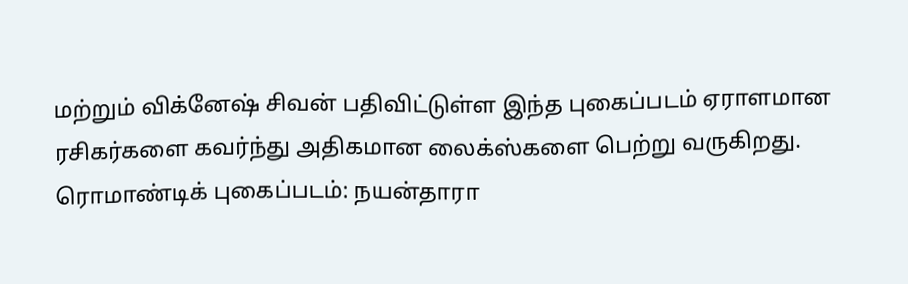மற்றும் விக்னேஷ் சிவன் பதிவிட்டுள்ள இந்த புகைப்படம் ஏராளமான ரசிகர்களை கவர்ந்து அதிகமான லைக்ஸ்களை பெற்று வருகிறது.
ரொமாண்டிக் புகைப்படம்: நயன்தாரா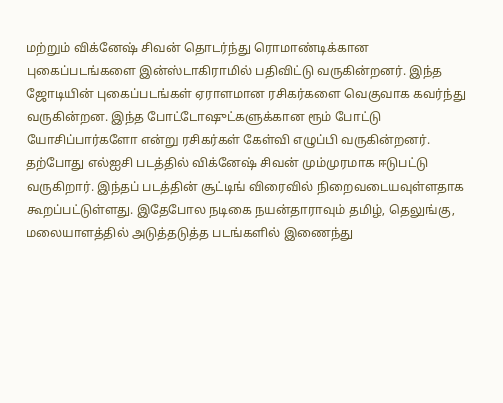மற்றும் விக்னேஷ் சிவன் தொடர்ந்து ரொமாண்டிக்கான புகைப்படங்களை இன்ஸ்டாகிராமில் பதிவிட்டு வருகின்றனர். இந்த ஜோடியின் புகைப்படங்கள் ஏராளமான ரசிகர்களை வெகுவாக கவர்ந்து வருகின்றன. இந்த போட்டோஷுட்களுக்கான ரூம் போட்டு யோசிப்பார்களோ என்று ரசிகர்கள் கேள்வி எழுப்பி வருகின்றனர். தற்போது எல்ஐசி படத்தில் விக்னேஷ் சிவன் மும்முரமாக ஈடுபட்டு வருகிறார். இந்தப் படத்தின் சூட்டிங் விரைவில் நிறைவடையவுள்ளதாக கூறப்பட்டுள்ளது. இதேபோல நடிகை நயன்தாராவும் தமிழ், தெலுங்கு, மலையாளத்தில் அடுத்தடுத்த படங்களில் இணைந்து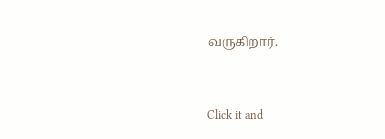வருகிறார்.


Click it and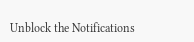Unblock the Notifications